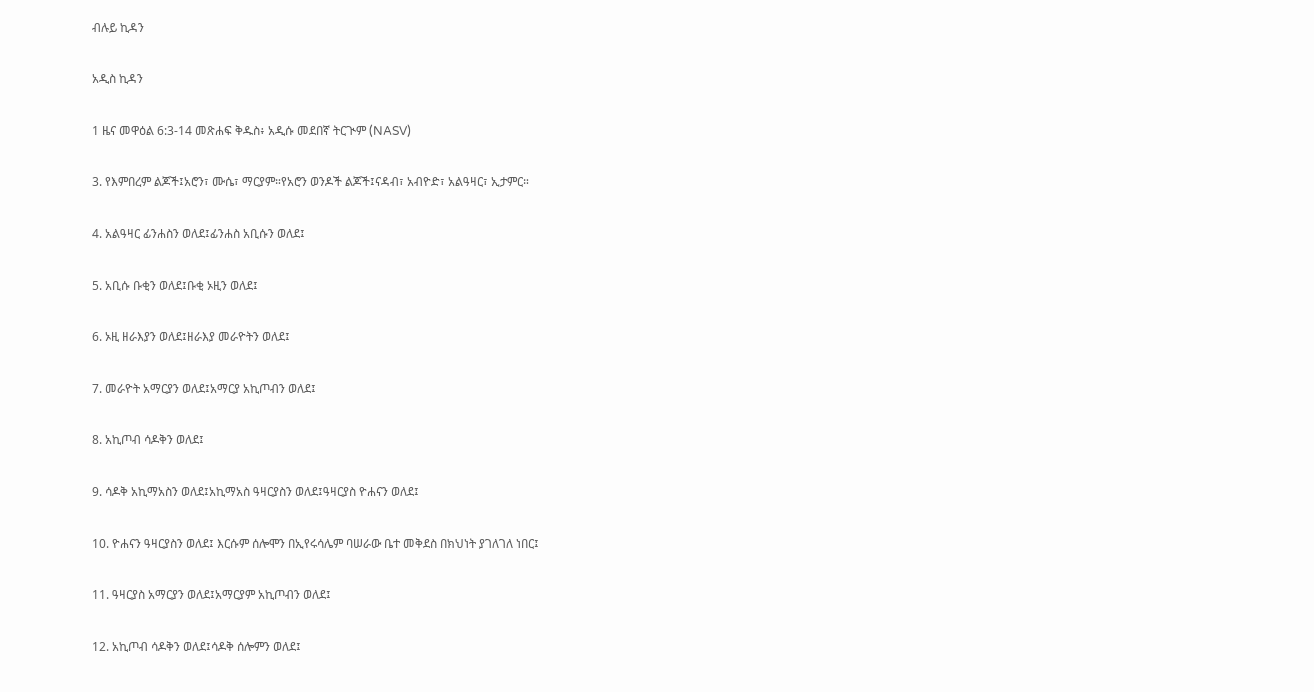ብሉይ ኪዳን

አዲስ ኪዳን

1 ዜና መዋዕል 6:3-14 መጽሐፍ ቅዱስ፥ አዲሱ መደበኛ ትርጒም (NASV)

3. የእምበረም ልጆች፤አሮን፣ ሙሴ፣ ማርያም።የአሮን ወንዶች ልጆች፤ናዳብ፣ አብዮድ፣ አልዓዛር፣ ኢታምር።

4. አልዓዛር ፊንሐስን ወለደ፤ፊንሐስ አቢሱን ወለደ፤

5. አቢሱ ቡቂን ወለደ፤ቡቂ ኦዚን ወለደ፤

6. ኦዚ ዘራእያን ወለደ፤ዘራእያ መራዮትን ወለደ፤

7. መራዮት አማርያን ወለደ፤አማርያ አኪጦብን ወለደ፤

8. አኪጦብ ሳዶቅን ወለደ፤

9. ሳዶቅ አኪማአስን ወለደ፤አኪማአስ ዓዛርያስን ወለደ፤ዓዛርያስ ዮሐናን ወለደ፤

10. ዮሐናን ዓዛርያስን ወለደ፤ እርሱም ሰሎሞን በኢየሩሳሌም ባሠራው ቤተ መቅደስ በክህነት ያገለገለ ነበር፤

11. ዓዛርያስ አማርያን ወለደ፤አማርያም አኪጦብን ወለደ፤

12. አኪጦብ ሳዶቅን ወለደ፤ሳዶቅ ሰሎምን ወለደ፤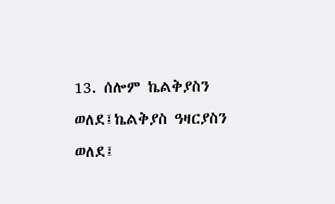13. ሰሎም ኬልቅያስን ወለደ፤ኬልቅያስ ዓዛርያስን ወለደ፤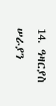14. ዓዛርያስ ሠራያን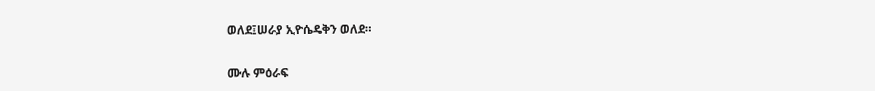ወለደ፤ሠራያ ኢዮሴዴቅን ወለደ።

ሙሉ ምዕራፍ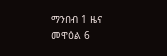ማንበብ 1 ዜና መዋዕል 6